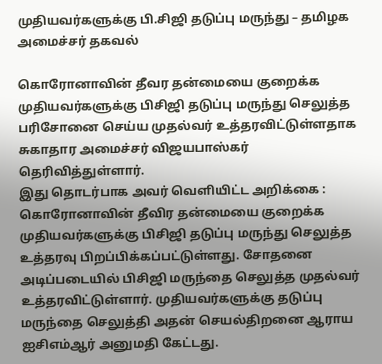முதியவர்களுக்கு பி.சிஜி தடுப்பு மருந்து – தமிழக அமைச்சர் தகவல்

கொரோனாவின் தீவர தன்மையை குறைக்க முதியவர்களுக்கு பிசிஜி தடுப்பு மருந்து செலுத்த பரிசோனை செய்ய முதல்வர் உத்தரவிட்டுள்ளதாக சுகாதார அமைச்சர் விஜயபாஸ்கர் தெரிவித்துள்ளார்.
இது தொடர்பாக அவர் வெளியிட்ட அறிக்கை : கொரோனாவின் தீவிர தன்மையை குறைக்க முதியவர்களுக்கு பிசிஜி தடுப்பு மருந்து செலுத்த உத்தரவு பிறப்பிக்கப்பட்டுள்ளது. சோதனை அடிப்படையில் பிசிஜி மருந்தை செலுத்த முதல்வர் உத்தரவிட்டுள்ளார். முதியவர்களுக்கு தடுப்பு மருந்தை செலுத்தி அதன் செயல்திறனை ஆராய ஐசிஎம்ஆர் அனுமதி கேட்டது.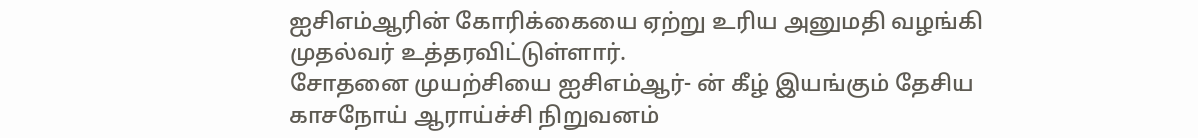ஐசிஎம்ஆரின் கோரிக்கையை ஏற்று உரிய அனுமதி வழங்கி முதல்வர் உத்தரவிட்டுள்ளார்.
சோதனை முயற்சியை ஐசிஎம்ஆர்- ன் கீழ் இயங்கும் தேசிய காசநோய் ஆராய்ச்சி நிறுவனம்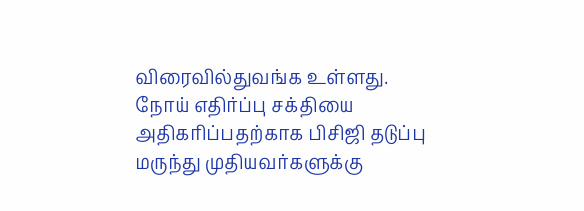விரைவில்துவங்க உள்ளது. நோய் எதிர்ப்பு சக்தியை அதிகரிப்பதற்காக பிசிஜி தடுப்பு மருந்து முதியவர்களுக்கு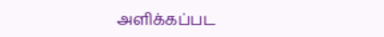அளிக்கப்பட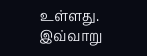உள்ளது.
இவ்வாறு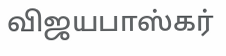விஜயபாஸ்கர்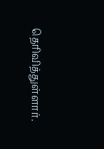தெரிவித்துள்ளார்.